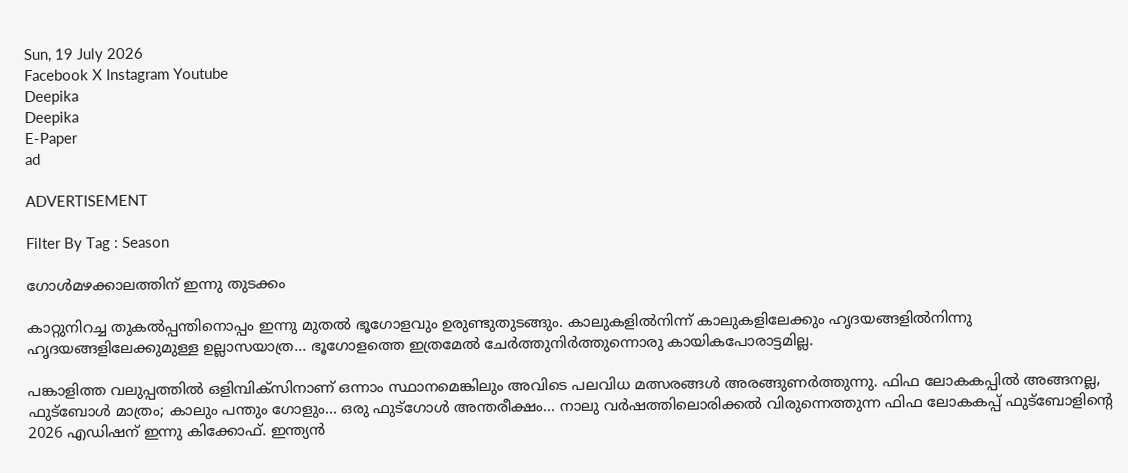Sun, 19 July 2026
Facebook X Instagram Youtube
Deepika
Deepika
E-Paper
ad

ADVERTISEMENT

Filter By Tag : Season

ഗോൾമഴക്കാലത്തിന് ഇന്നു തുടക്കം

കാറ്റുനിറച്ച തുകല്‍പ്പന്തിനൊപ്പം ഇന്നു മുതല്‍ ഭൂഗോളവും ഉരുണ്ടുതുടങ്ങും. കാലുകളില്‍നിന്ന് കാലുകളിലേക്കും ഹൃദയങ്ങളില്‍നിന്നു ഹൃദയങ്ങളിലേക്കുമുള്ള ഉല്ലാസയാത്ര... ഭൂഗോളത്തെ ഇത്രമേല്‍ ചേര്‍ത്തുനിര്‍ത്തുന്നൊരു കായികപോരാട്ടമില്ല.

പങ്കാളിത്ത വലുപ്പത്തില്‍ ഒളിമ്പിക്‌സിനാണ് ഒന്നാം സ്ഥാനമെങ്കിലും അവിടെ പലവിധ മത്സരങ്ങള്‍ അരങ്ങുണര്‍ത്തുന്നു. ഫിഫ ലോകകപ്പില്‍ അങ്ങനല്ല, ഫുട്‌ബോള്‍ മാത്രം; കാലും പന്തും ഗോളും... ഒരു ഫുട്‌ഗോള്‍ അന്തരീക്ഷം... നാലു വര്‍ഷത്തിലൊരിക്കല്‍ വിരുന്നെത്തുന്ന ഫിഫ ലോകകപ്പ് ഫുട്‌ബോളിന്‍റെ 2026 എഡിഷന് ഇന്നു കിക്കോഫ്. ഇന്ത്യന്‍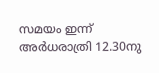സമയം ഇന്ന് അര്‍ധരാത്രി 12.30നു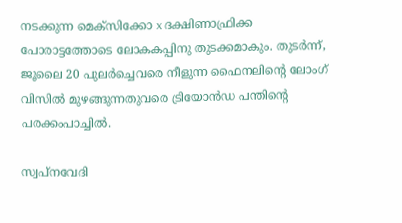നടക്കുന്ന മെക്‌സിക്കോ x ദക്ഷിണാഫ്രിക്ക പോരാട്ടത്തോടെ ലോകകപ്പിനു തുടക്കമാകും. തുടര്‍ന്ന്, ജൂലൈ 20 പുലര്‍ച്ചെവരെ നീളുന്ന ഫൈനലിന്‍റെ ലോംഗ് വിസില്‍ മുഴങ്ങുന്നതുവരെ ട്രിയോന്‍ഡ പന്തിന്‍റെ പരക്കംപാച്ചില്‍.

സ്വപ്‌നവേദി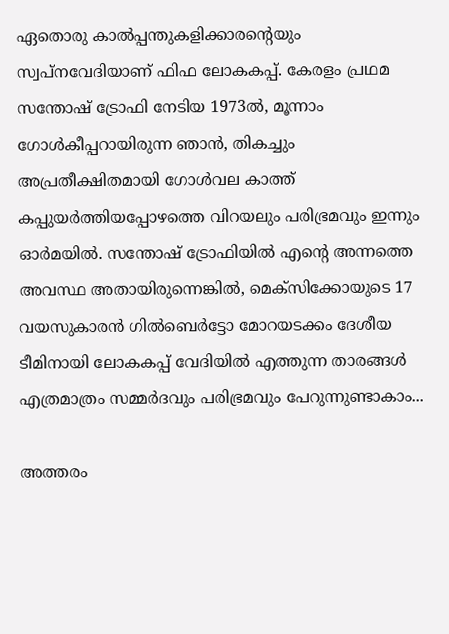ഏതൊരു കാല്‍പ്പന്തുകളിക്കാരന്‍റെയും സ്വപ്‌നവേദിയാണ് ഫിഫ ലോകകപ്പ്. കേരളം പ്രഥമ സന്തോഷ് ട്രോഫി നേടിയ 1973ല്‍, മൂന്നാം ഗോള്‍കീപ്പറായിരുന്ന ഞാന്‍, തികച്ചും അപ്രതീക്ഷിതമായി ഗോള്‍വല കാത്ത് കപ്പുയര്‍ത്തിയപ്പോഴത്തെ വിറയലും പരിഭ്രമവും ഇന്നും ഓര്‍മയില്‍. സന്തോഷ് ട്രോഫിയില്‍ എന്‍റെ അന്നത്തെ അവസ്ഥ അതായിരുന്നെങ്കില്‍, മെക്‌സിക്കോയുടെ 17 വയസുകാരന്‍ ഗില്‍ബെര്‍ട്ടോ മോറയടക്കം ദേശീയ ടീമിനായി ലോകകപ്പ് വേദിയില്‍ എത്തുന്ന താരങ്ങള്‍ എത്രമാത്രം സമ്മര്‍ദവും പരിഭ്രമവും പേറുന്നുണ്ടാകാം...

അത്തരം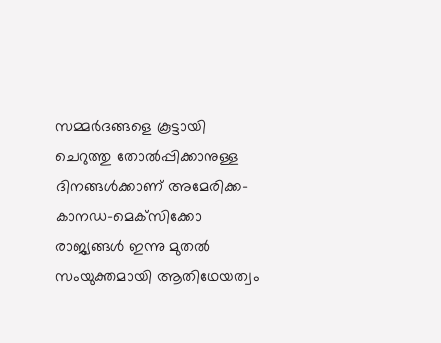സമ്മര്‍ദങ്ങളെ കൂട്ടായി ചെറുത്തു തോല്‍പ്പിക്കാനുള്ള ദിനങ്ങള്‍ക്കാണ് അമേരിക്ക-കാനഡ-മെക്‌സിക്കോ രാജ്യങ്ങള്‍ ഇന്നു മുതല്‍ സംയുക്തമായി ആതിഥേയത്വം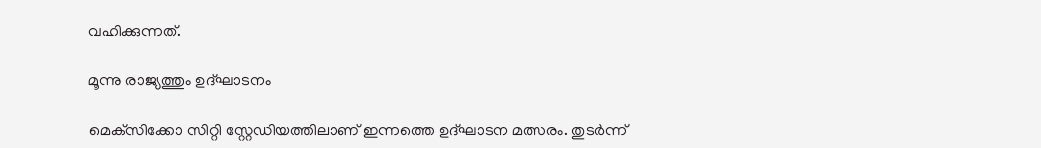വഹിക്കുന്നത്.

മൂന്നു രാജ്യത്തും ഉദ്ഘാടനം

മെക്‌സിക്കോ സിറ്റി സ്റ്റേഡിയത്തിലാണ് ഇന്നത്തെ ഉദ്ഘാടന മത്സരം. തുടര്‍ന്ന്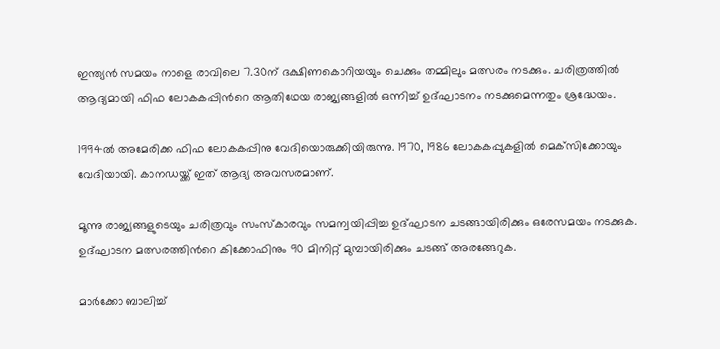ഇന്ത്യന്‍ സമയം നാളെ രാവിലെ 7.30ന് ദക്ഷിണകൊറിയയും ചെക്കും തമ്മിലും മത്സരം നടക്കും. ചരിത്രത്തില്‍ ആദ്യമായി ഫിഫ ലോകകപ്പിന്‍റെ ആതിഥേയ രാജ്യങ്ങളില്‍ ഒന്നിച്ച് ഉദ്ഘാടനം നടക്കുമെന്നതും ശ്രദ്ധേയം.

1994ല്‍ അമേരിക്ക ഫിഫ ലോകകപ്പിനു വേദിയൊരുക്കിയിരുന്നു. 1970, 1986 ലോകകപ്പുകളില്‍ മെക്‌സിക്കോയും വേദിയായി. കാനഡയ്ക്ക് ഇത് ആദ്യ അവസരമാണ്.

മൂന്നു രാജ്യങ്ങളുടെയും ചരിത്രവും സംസ്‌കാരവും സമന്വയിപ്പിച്ച ഉദ്ഘാടന ചടങ്ങായിരിക്കും ഒരേസമയം നടക്കുക. ഉദ്ഘാടന മത്സരത്തിന്‍റെ കിക്കോഫിനും 90 മിനിറ്റ് മുമ്പായിരിക്കും ചടങ്ങ് അരങ്ങേറുക.

മാര്‍ക്കോ ബാലിച്ച്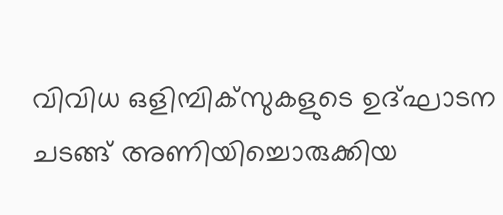വിവിധ ഒളിമ്പിക്‌സുകളുടെ ഉദ്ഘാടന ചടങ്ങ് അണിയിച്ചൊരുക്കിയ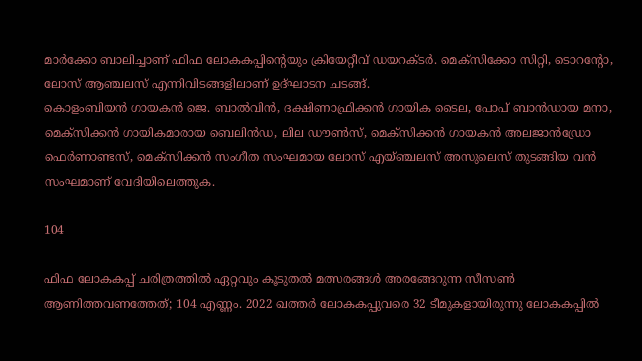മാര്‍ക്കോ ബാലിച്ചാണ് ഫിഫ ലോകകപ്പിന്‍റെയും ക്രിയേറ്റീവ് ഡയറക്ടര്‍. മെക്‌സിക്കോ സിറ്റി, ടൊറന്‍റോ, ലോസ് ആഞ്ചലസ് എന്നിവിടങ്ങളിലാണ് ഉദ്ഘാടന ചടങ്ങ്.
കൊളംബിയന്‍ ഗായകന്‍ ജെ. ബാല്‍വിന്‍, ദക്ഷിണാഫ്രിക്കന്‍ ഗായിക ടൈല, പോപ് ബാന്‍ഡായ മനാ, മെക്‌സിക്കന്‍ ഗായികമാരായ ബെലിന്‍ഡ, ലില ഡൗണ്‍സ്, മെക്‌സിക്കന്‍ ഗായകന്‍ അലജാന്‍ഡ്രോ ഫെര്‍ണാണ്ടസ്, മെക്‌സിക്കന്‍ സംഗീത സംഘമായ ലോസ് എയ്ഞ്ചലസ് അസുലെസ് തുടങ്ങിയ വന്‍ സംഘമാണ് വേദിയിലെത്തുക.

104

ഫിഫ ലോകകപ്പ് ചരിത്രത്തിൽ ഏറ്റവും കൂടുതൽ മത്സരങ്ങൾ അരങ്ങേറുന്ന സീസൺ ആണിത്തവണത്തേത്; 104 എണ്ണം. 2022 ഖത്തർ ലോകകപ്പുവരെ 32 ടീമുകളായിരുന്നു ലോകകപ്പിൽ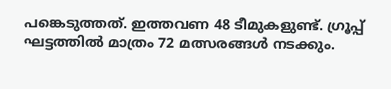പങ്കെടുത്തത്. ഇത്തവണ 48 ടീമുകളുണ്ട്. ഗ്രൂപ്പ് ഘട്ടത്തിൽ മാത്രം 72 മത്സരങ്ങൾ നടക്കും.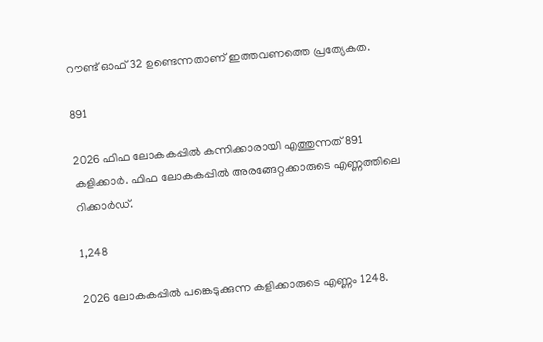റൗണ്ട് ഓഫ് 32 ഉണ്ടെന്നതാണ് ഇത്തവണത്തെ പ്രത്യേകത.

891

2026 ഫിഫ ലോകകപ്പിൽ കന്നിക്കാരായി എത്തുന്നത് 891 കളിക്കാർ. ഫിഫ ലോകകപ്പിൽ അരങ്ങേറ്റക്കാരുടെ എണ്ണത്തിലെ റിക്കാർഡ്.

1,248

2026 ലോകകപ്പിൽ പങ്കെടുക്കുന്ന കളിക്കാരുടെ എണ്ണം 1248.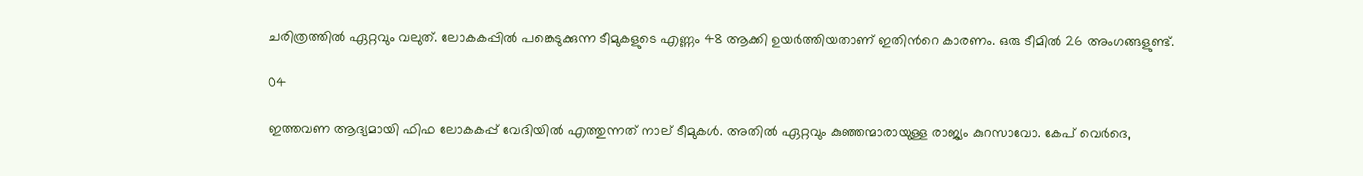ചരിത്രത്തിൽ ഏറ്റവും വലുത്. ലോകകപ്പിൽ പങ്കെടുക്കുന്ന ടീമുകളുടെ എണ്ണം 48 ആക്കി ഉയർത്തിയതാണ് ഇതിന്‍റെ കാരണം. ഒരു ടീമിൽ 26 അംഗങ്ങളുണ്ട്.

04

ഇത്തവണ ആദ്യമായി ഫിഫ ലോകകപ്പ് വേദിയിൽ എത്തുന്നത് നാല് ടീമുകൾ. അതിൽ ഏറ്റവും കുഞ്ഞന്മാരായുള്ള രാജ്യം കുറസാവോ. കേപ് വെർദെ,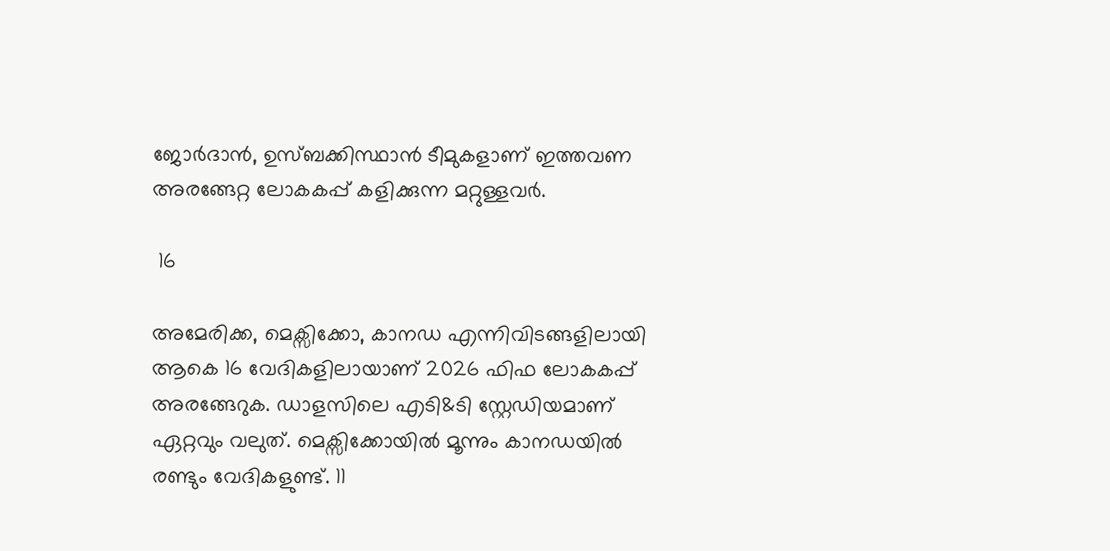ജോർദാൻ, ഉസ്ബക്കിസ്ഥാൻ ടീമുകളാണ് ഇത്തവണ അരങ്ങേറ്റ ലോകകപ്പ് കളിക്കുന്ന മറ്റുള്ളവർ.

 16

അമേരിക്ക, മെക്സിക്കോ, കാനഡ എന്നിവിടങ്ങളിലായി ആകെ 16 വേദികളിലായാണ് 2026 ഫിഫ ലോകകപ്പ് അരങ്ങേറുക. ഡാളസിലെ എടി&ടി സ്റ്റേഡിയമാണ് ഏറ്റവും വലുത്. മെക്സിക്കോയിൽ മൂന്നും കാനഡയിൽ രണ്ടും വേദികളുണ്ട്. 11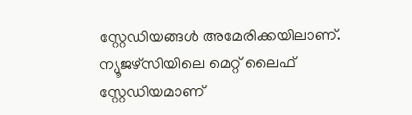സ്റ്റേഡിയങ്ങൾ അമേരിക്കയിലാണ്. ന്യൂജഴ്സിയിലെ മെറ്റ് ലൈഫ് സ്റ്റേഡിയമാണ്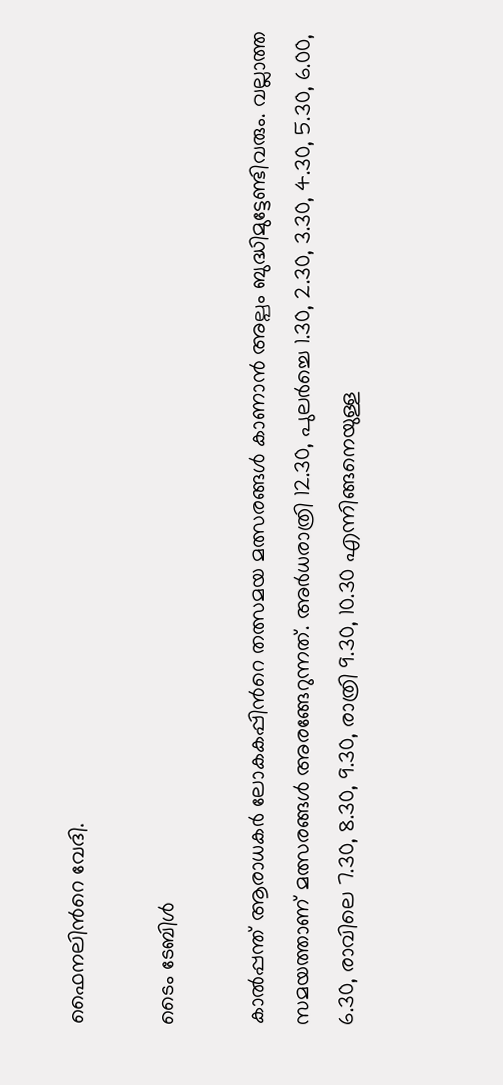ഫൈനലിന്‍റെ വേദി.

ടൈം ടേബിൾ

കാൽപ്പന്ത് ആരാധകർ ലോകകപ്പിന്‍റെ തത്സമയ മത്സരങ്ങൾ കാണാൻ അല്പം ബുദ്ധിമുട്ടേണ്ടിവരും. വല്ലാത്ത സമയത്താണ് മത്സരങ്ങൾ അരങ്ങേറുന്നത്. അർധരാത്രി 12.30, പുലർച്ചെ 1.30, 2.30, 3.30, 4.30, 5.30, 6.00, 6.30, രാവിലെ 7.30, 8.30, 9.30, രാത്രി 9.30, 10.30 എന്നിങ്ങനെയുള്ള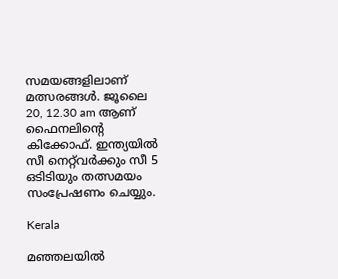സമയങ്ങളിലാണ് മത്സരങ്ങൾ. ജൂലൈ 20, 12.30 am ആണ് ഫൈനലിന്‍റെ കിക്കോഫ്. ഇന്ത്യയിൽ സീ നെറ്റ്‌വർക്കും സീ 5 ഒടിടിയും തത്സമയം സംപ്രേഷണം ചെയ്യും.

Kerala

മഞ്ഞലയില്‍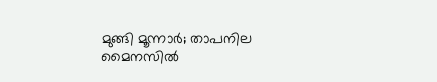മുങ്ങി മൂന്നാര്‍; താപനില മൈനസിൽ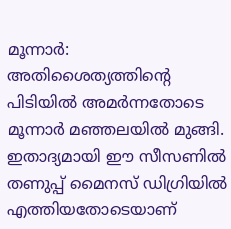മൂന്നാര്‍: അതിശൈത്യത്തിന്‍റെ പിടിയില്‍ അമര്‍ന്നതോടെ മൂന്നാര്‍ മഞ്ഞലയില്‍ മുങ്ങി. ഇതാദ്യമായി ഈ സീസണില്‍ തണുപ്പ് മൈനസ് ഡിഗ്രിയില്‍ എത്തിയതോടെയാണ്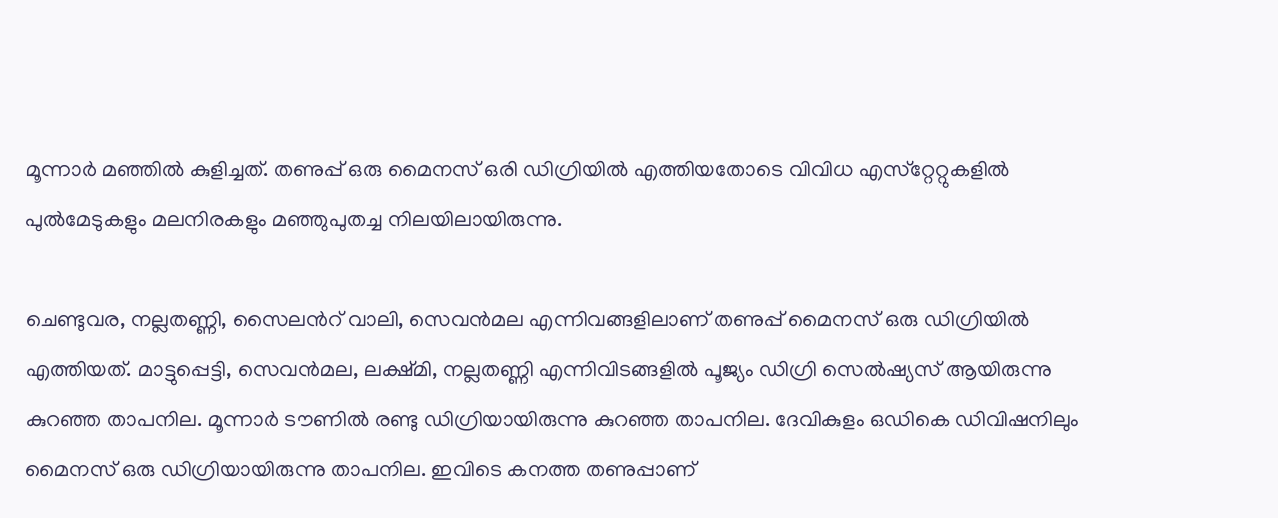മൂന്നാര്‍ മഞ്ഞില്‍ കുളിച്ചത്. തണുപ്പ് ഒരു മൈനസ് ഒരി ഡിഗ്രിയില്‍ എത്തിയതോടെ വിവിധ എസ്‌റ്റേറ്റുകളില്‍ പുല്‍മേടുകളും മലനിരകളും മഞ്ഞുപുതച്ച നിലയിലായിരുന്നു.

ചെണ്ടുവര, നല്ലതണ്ണി, സൈലന്‍റ് വാലി, സെവന്‍മല എന്നിവങ്ങളിലാണ് തണുപ്പ് മൈനസ് ഒരു ഡിഗ്രിയില്‍ എത്തിയത്. മാട്ടുപ്പെട്ടി, സെവന്‍മല, ലക്ഷ്മി, നല്ലതണ്ണി എന്നിവിടങ്ങളില്‍ പൂജ്യം ഡിഗ്രി സെല്‍ഷ്യസ് ആയിരുന്നു കുറഞ്ഞ താപനില. മൂന്നാര്‍ ടൗണില്‍ രണ്ടു ഡിഗ്രിയായിരുന്നു കുറഞ്ഞ താപനില. ദേവികുളം ഒഡികെ ഡിവിഷനിലും മൈനസ് ഒരു ഡിഗ്രിയായിരുന്നു താപനില. ഇവിടെ കനത്ത തണുപ്പാണ്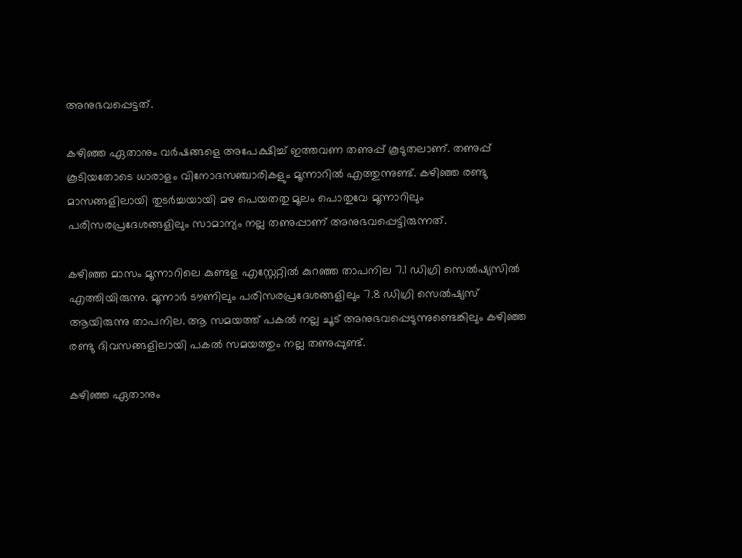അനുഭവപ്പെട്ടത്.

കഴിഞ്ഞ ഏതാനും വര്‍ഷങ്ങളെ അപേക്ഷിച്ച് ഇത്തവണ തണുപ്പ് കൂടുതലാണ്. തണുപ്പ് കൂടിയതോടെ ധാരാളം വിനോദസഞ്ചാരികളും മൂന്നാറില്‍ എത്തുന്നുണ്ട്. കഴിഞ്ഞ രണ്ടു മാസങ്ങളിലായി തുടര്‍ച്ചയായി മഴ പെയതതു മൂലം പൊതുവേ മൂന്നാറിലും പരിസരപ്രദേശങ്ങളിലും സാമാന്യം നല്ല തണുപ്പാണ് അനുഭവപ്പെട്ടിരുന്നത്.

കഴിഞ്ഞ മാസം മൂന്നാറിലെ കുണ്ടള എസ്റ്റേറ്റില്‍ കുറഞ്ഞ താപനില 7.1 ഡിഗ്രി സെല്‍ഷ്യസില്‍ എത്തിയിരുന്നു. മൂന്നാര്‍ ടൗണിലും പരിസരപ്രദേശങ്ങളിലും 7.8 ഡിഗ്രി സെല്‍ഷ്യസ് ആയിരുന്നു താപനില. ആ സമയത്ത് പകല്‍ നല്ല ചൂട് അനുഭവപ്പെടുന്നുണ്ടെങ്കിലും കഴിഞ്ഞ രണ്ടു ദിവസങ്ങളിലായി പകല്‍ സമയത്തും നല്ല തണുപ്പുണ്ട്.

കഴിഞ്ഞ ഏതാനും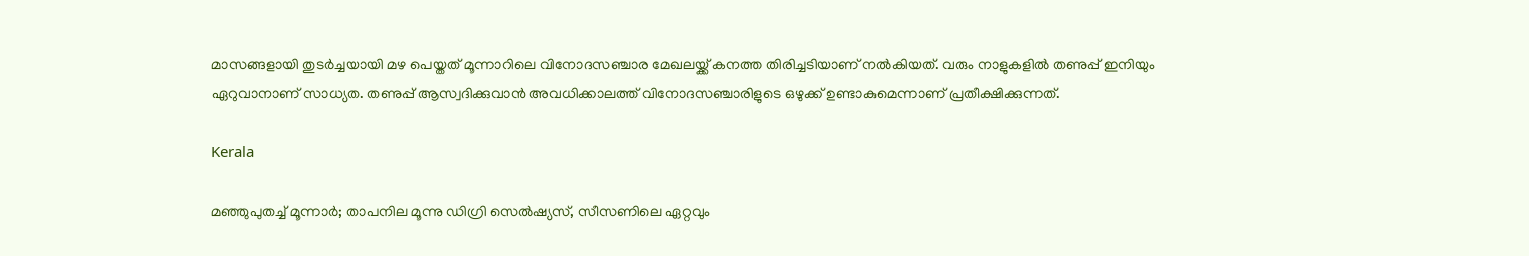മാസങ്ങളായി തുടര്‍ച്ചയായി മഴ പെയ്തത് മൂന്നാറിലെ വിനോദസഞ്ചാര മേഖലയ്ക്ക് കനത്ത തിരിച്ചടിയാണ് നല്‍കിയത്. വരും നാളുകളിൽ തണുപ്പ് ഇനിയും ഏറുവാനാണ് സാധ്യത. തണുപ്പ് ആസ്വദിക്കുവാന്‍ അവധിക്കാലത്ത് വിനോദസഞ്ചാരിളുടെ ഒഴുക്ക് ഉണ്ടാകുമെന്നാണ് പ്രതീക്ഷിക്കുന്നത്.

Kerala

മഞ്ഞുപുതച്ച് മൂന്നാര്‍; താപനില മൂന്നു ഡിഗ്രി സെല്‍ഷ്യസ്, സീസണിലെ ഏറ്റവും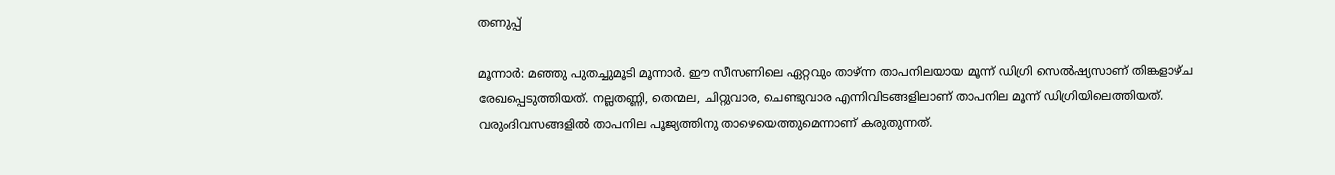തണുപ്പ്

മൂന്നാര്‍: മഞ്ഞു പുതച്ചുമൂടി മൂന്നാര്‍. ഈ സീസണിലെ ഏറ്റവും താഴ്ന്ന താപനിലയായ മൂന്ന് ഡിഗ്രി സെൽഷ്യസാണ് തിങ്കളാഴ്ച രേഖപ്പെടുത്തിയത്. നല്ലതണ്ണി, തെന്മല, ചിറ്റുവാര, ചെണ്ടുവാര എന്നിവിടങ്ങളിലാണ് താപനില മൂന്ന് ഡിഗ്രിയിലെത്തിയത്. വരുംദിവസങ്ങളിൽ താപനില പൂജ്യത്തിനു താഴെയെത്തുമെന്നാണ് കരുതുന്നത്.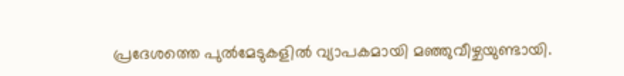പ്രദേശത്തെ പുൽമേടുകളിൽ വ്യാപകമായി മഞ്ഞുവീഴ്ചയുണ്ടായി.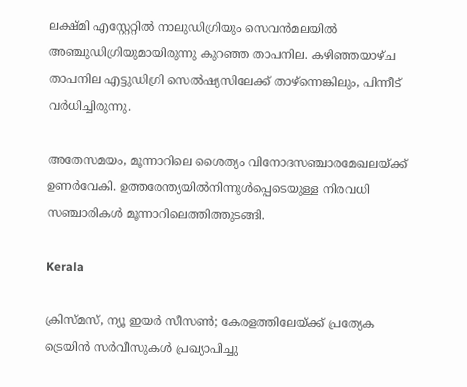ലക്ഷ്മി എസ്റ്റേറ്റിൽ നാലുഡിഗ്രിയും സെവൻമലയിൽ അഞ്ചുഡിഗ്രിയുമായിരുന്നു കുറഞ്ഞ താപനില. കഴിഞ്ഞയാഴ്ച താപനില എട്ടുഡിഗ്രി സെൽഷ്യസിലേക്ക് താഴ്ന്നെങ്കിലും, പിന്നീട് വർധിച്ചിരുന്നു.

അതേസമയം, മൂന്നാറിലെ ശൈത്യം വിനോദസഞ്ചാരമേഖലയ്ക്ക് ഉണർവേകി. ഉത്തരേന്ത്യയിൽനിന്നുൾപ്പെടെയുള്ള നിരവധി സഞ്ചാരികൾ മൂന്നാറിലെത്തിത്തുടങ്ങി.

Kerala

ക്രിസ്മസ്, ന്യൂ ഇയര്‍ സീസൺ; കേരളത്തിലേയ്ക്ക് പ്രത്യേക ട്രെയിൻ സർവീസുകൾ പ്രഖ്യാപിച്ചു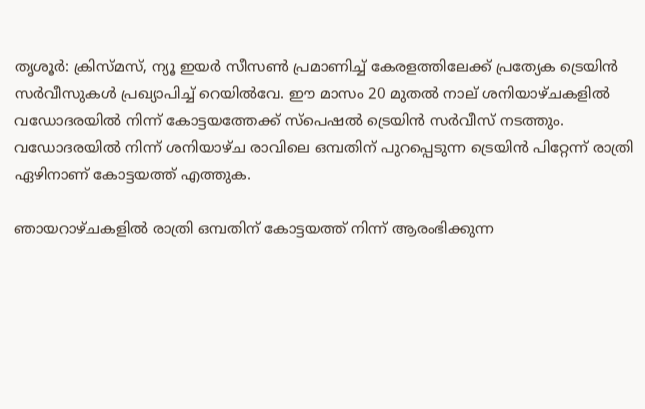തൃശൂര്‍: ക്രിസ്മസ്, ന്യൂ ഇയര്‍ സീസണ്‍ പ്രമാണിച്ച് കേരളത്തിലേക്ക് പ്രത്യേക ട്രെയിന്‍ സര്‍വീസുകള്‍ പ്രഖ്യാപിച്ച് റെയിൽവേ. ഈ മാസം 20 മുതല്‍ നാല് ശനിയാഴ്ചകളില്‍ വഡോദരയില്‍ നിന്ന് കോട്ടയത്തേക്ക് സ്‌പെഷല്‍ ട്രെയിന്‍ സര്‍വീസ് നടത്തും. വഡോദരയില്‍ നിന്ന് ശനിയാഴ്ച രാവിലെ ഒമ്പതിന് പുറപ്പെടുന്ന ട്രെയിന്‍ പിറ്റേന്ന് രാത്രി ഏഴിനാണ് കോട്ടയത്ത് എത്തുക.

ഞായറാഴ്ചകളില്‍ രാത്രി ഒമ്പതിന് കോട്ടയത്ത് നിന്ന് ആരംഭിക്കുന്ന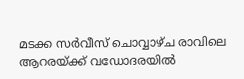മടക്ക സര്‍വീസ് ചൊവ്വാഴ്ച രാവിലെ ആറരയ്ക്ക് വഡോദരയില്‍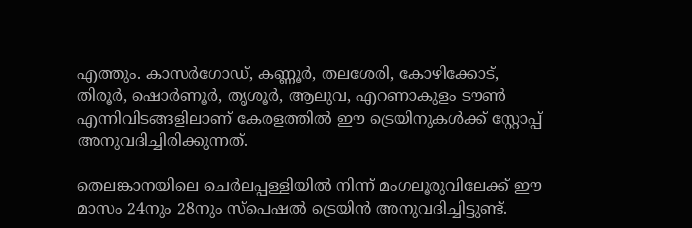എത്തും. കാസര്‍ഗോഡ്, കണ്ണൂര്‍, തലശേരി, കോഴിക്കോട്, തിരൂര്‍, ഷൊര്‍ണൂര്‍, തൃശൂര്‍, ആലുവ, എറണാകുളം ടൗണ്‍ എന്നിവിടങ്ങളിലാണ് കേരളത്തില്‍ ഈ ട്രെയിനുകള്‍ക്ക് സ്റ്റോപ്പ് അനുവദിച്ചിരിക്കുന്നത്.

തെലങ്കാനയിലെ ചെര്‍ലപ്പള്ളിയില്‍ നിന്ന് മംഗലൂരുവിലേക്ക് ഈ മാസം 24നും 28നും സ്‌പെഷല്‍ ട്രെയിന്‍ അനുവദിച്ചിട്ടുണ്ട്.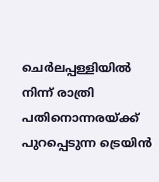ചെര്‍ലപ്പള്ളിയില്‍ നിന്ന് രാത്രി പതിനൊന്നരയ്ക്ക് പുറപ്പെടുന്ന ട്രെയിന്‍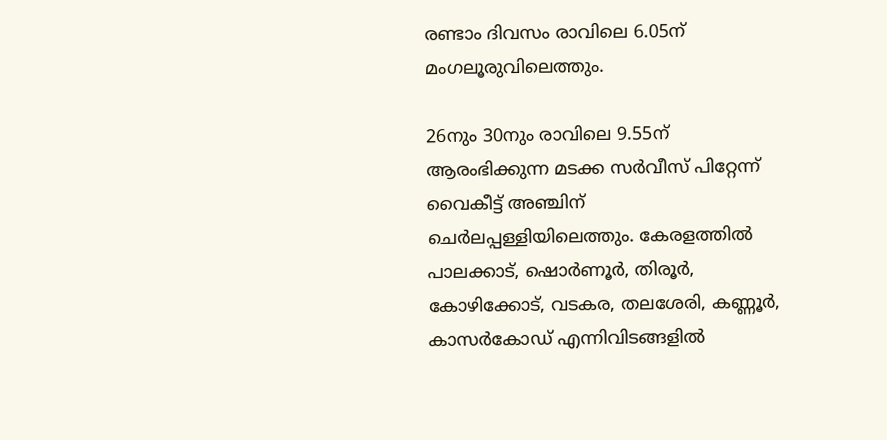രണ്ടാം ദിവസം രാവിലെ 6.05ന് മംഗലൂരുവിലെത്തും.

26നും 30നും രാവിലെ 9.55ന് ആരംഭിക്കുന്ന മടക്ക സര്‍വീസ് പിറ്റേന്ന് വൈകീട്ട് അഞ്ചിന് ചെര്‍ലപ്പള്ളിയിലെത്തും. കേരളത്തില്‍ പാലക്കാട്, ഷൊര്‍ണൂര്‍, തിരൂര്‍, കോഴിക്കോട്, വടകര, തലശേരി, കണ്ണൂര്‍, കാസര്‍കോഡ് എന്നിവിടങ്ങളില്‍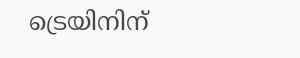ട്രെയിനിന്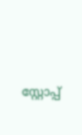സ്റ്റോപ്പ്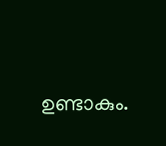ഉണ്ടാകും.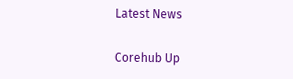Latest News

Corehub Up